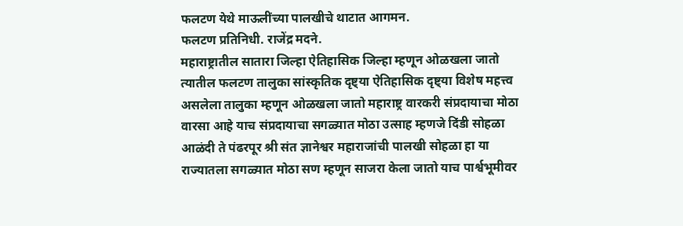फलटण येथे माऊलींच्या पालखीचे थाटात आगमन.
फलटण प्रतिनिधी. राजेंद्र मदने.
महाराष्ट्रातील सातारा जिल्हा ऐतिहासिक जिल्हा म्हणून ओळखला जातो त्यातील फलटण तालुका सांस्कृतिक दृष्ट्या ऐतिहासिक दृष्ट्या विशेष महत्त्व असलेला तालुका म्हणून ओळखला जातो महाराष्ट्र वारकरी संप्रदायाचा मोठा वारसा आहे याच संप्रदायाचा सगळ्यात मोठा उत्साह म्हणजे दिंडी सोहळा आळंदी ते पंढरपूर श्री संत ज्ञानेश्वर महाराजांची पालखी सोहळा हा या राज्यातला सगळ्यात मोठा सण म्हणून साजरा केला जातो याच पार्श्वभूमीवर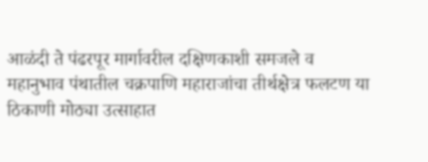आळंदी ते पंढरपूर मार्गावरील दक्षिणकाशी समजले व महानुभाव पंथातील चक्रपाणि महाराजांचा तीर्थक्षेत्र फलटण या ठिकाणी मोठ्या उत्साहात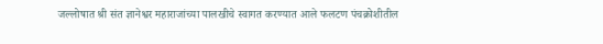जल्लोषात श्री संत ज्ञानेश्वर महाराजांच्या पालखीचे स्वागत करण्यात आले फलटण पंचक्रोशीतील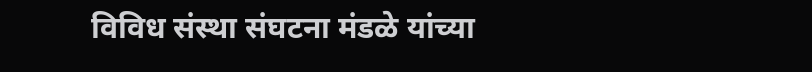विविध संस्था संघटना मंडळे यांच्या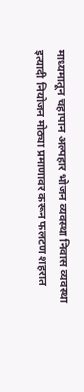माध्यमातून चहापान अल्पहार भोजन व्यवस्था निवास व्यवस्था इत्यादी नियोजन मोठ्या प्रमाणावर करून फलटण शहरात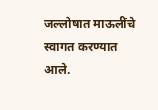जल्लोषात माऊलींचे स्वागत करण्यात आले.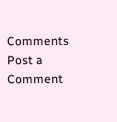Comments
Post a Comment